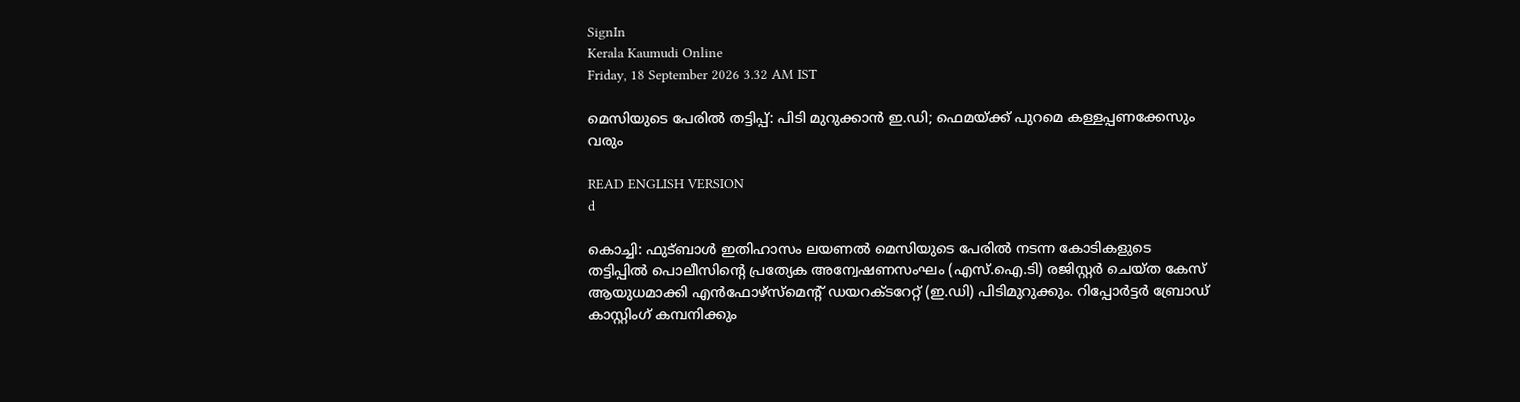SignIn
Kerala Kaumudi Online
Friday, 18 September 2026 3.32 AM IST

മെസിയുടെ പേരിൽ തട്ടിപ്പ്: പിടി മുറുക്കാൻ ഇ.ഡി; ഫെമയ്ക്ക് പുറമെ കള്ളപ്പണക്കേസും വരും

READ ENGLISH VERSION
d

കൊച്ചി: ഫുട്ബാൾ ഇതിഹാസം ലയണൽ മെസിയുടെ പേരിൽ നടന്ന കോടികളുടെ തട്ടിപ്പിൽ പൊലീസിന്റെ പ്രത്യേക അന്വേഷണസംഘം (എസ്.ഐ.ടി) രജിസ്റ്റർ ചെയ്ത കേസ് ആയുധമാക്കി എൻഫോഴ്‌സ്‌മെന്റ് ഡയറക്ടറേറ്റ് (ഇ.ഡി) പിടിമുറുക്കും. റിപ്പോർട്ടർ ബ്രോഡ് കാസ്റ്റിംഗ് കമ്പനിക്കും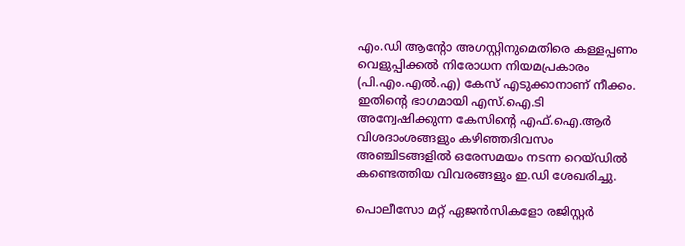എം.ഡി ആന്റോ അഗസ്റ്റിനുമെതിരെ കള്ളപ്പണം വെളുപ്പിക്കൽ നിരോധന നിയമപ്രകാരം (പി.എം.എൽ.എ) കേസ് എടുക്കാനാണ് നീക്കം. ഇതിന്റെ ഭാഗമായി എസ്.ഐ.ടി അന്വേഷിക്കുന്ന കേസിന്റെ എഫ്.ഐ.ആർ വിശദാംശങ്ങളും കഴിഞ്ഞദിവസം അഞ്ചിടങ്ങളിൽ ഒരേസമയം നടന്ന റെയ്ഡിൽ കണ്ടെത്തിയ വിവരങ്ങളും ഇ.ഡി ശേഖരിച്ചു.

പൊലീസോ മറ്റ് ഏജൻസികളോ രജിസ്റ്റർ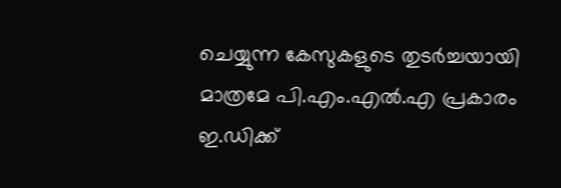ചെയ്യുന്ന കേസുകളുടെ തുടർച്ചയായി മാത്രമേ പി.എം.എൽ.എ പ്രകാരം ഇ.ഡിക്ക്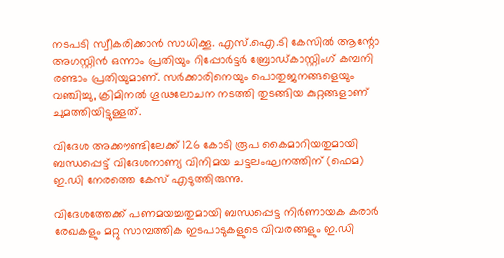നടപടി സ്വീകരിക്കാൻ സാധിക്കൂ. എസ്.ഐ.ടി കേസിൽ ആന്റോ അഗസ്റ്റിൻ ഒന്നാം പ്രതിയും റിപ്പോർട്ടർ ബ്രോഡ്കാസ്റ്റിംഗ് കമ്പനി രണ്ടാം പ്രതിയുമാണ്. സർക്കാരിനെയും പൊതുജനങ്ങളെയും വഞ്ചിച്ചു, ക്രിമിനൽ ഗൂഢലോചന നടത്തി തുടങ്ങിയ കുറ്റങ്ങളാണ് ചുമത്തിയിട്ടുള്ളത്.

വിദേശ അക്കൗണ്ടിലേക്ക് 126 കോടി രൂപ കൈമാറിയതുമായി ബന്ധപ്പെട്ട് വിദേശനാണ്യ വിനിമയ ചട്ടലംഘനത്തിന് (ഫെമ) ഇ.ഡി നേരത്തെ കേസ് എടുത്തിരുന്നു.

വിദേശത്തേക്ക് പണമയച്ചതുമായി ബന്ധപ്പെട്ട നിർണായക കരാർ രേഖകളും മറ്റു സാമ്പത്തിക ഇടപാടുകളുടെ വിവരങ്ങളും ഇ.ഡി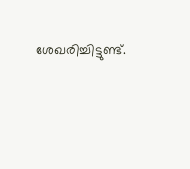ശേഖരിച്ചിട്ടുണ്ട്.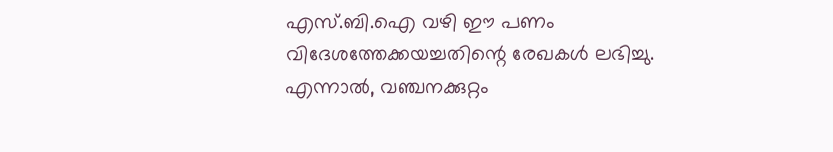എസ്.ബി.ഐ വഴി ഈ പണം വിദേശത്തേക്കയച്ചതിന്റെ രേഖകൾ ലഭിച്ചു. എന്നാൽ, വഞ്ചനക്കുറ്റം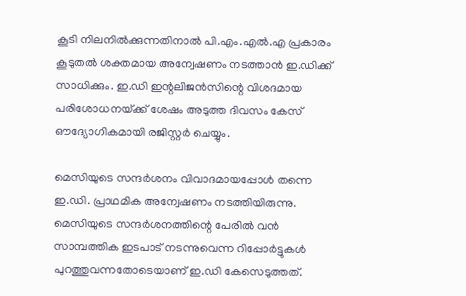കൂടി നിലനിൽക്കുന്നതിനാൽ പി.എം.എൽ.എ പ്രകാരം കൂടുതൽ ശക്തമായ അന്വേഷണം നടത്താൻ ഇ.ഡിക്ക് സാധിക്കും. ഇ.ഡി ഇന്റലിജൻസിന്റെ വിശദമായ പരിശോധനയ്‌ക്ക് ശേഷം അടുത്ത ദിവസം കേസ് ഔദ്യോഗികമായി രജിസ്റ്റർ ചെയ്യും.

മെസിയുടെ സന്ദർശനം വിവാദമായപ്പോൾ തന്നെ ഇ.ഡി. പ്രാഥമിക അന്വേഷണം നടത്തിയിരുന്നു. മെസിയുടെ സന്ദർശനത്തിന്റെ പേരിൽ വൻ സാമ്പത്തിക ഇടപാട് നടന്നുവെന്ന റിപ്പോർട്ടുകൾ പുറത്തുവന്നതോടെയാണ് ഇ.ഡി കേസെടുത്തത്.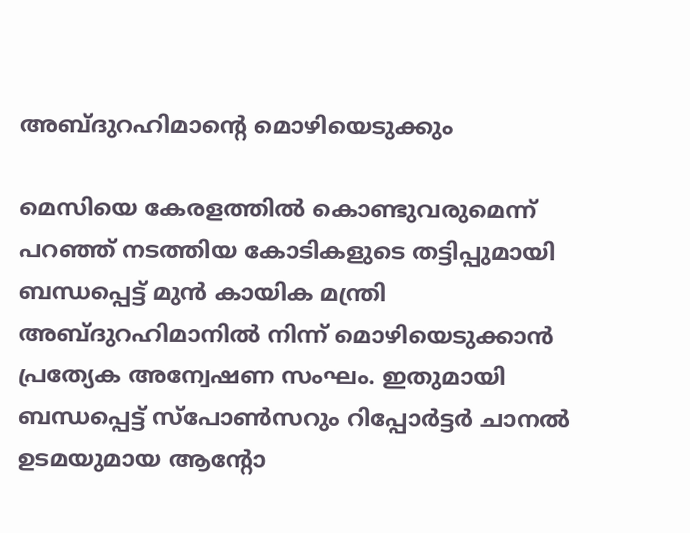അബ്ദുറഹിമാന്റെ മൊഴിയെടുക്കും

മെസിയെ കേരളത്തിൽ കൊണ്ടുവരുമെന്ന് പറഞ്ഞ് നടത്തിയ കോടികളുടെ തട്ടിപ്പുമായി ബന്ധപ്പെട്ട് മുൻ കായിക മന്ത്രി അബ്ദുറഹിമാനിൽ നിന്ന് മൊഴിയെടുക്കാൻ പ്രത്യേക അന്വേഷണ സംഘം. ഇതുമായി ബന്ധപ്പെട്ട് സ്പോൺസറും റിപ്പോർട്ടർ ചാനൽ ഉടമയുമായ ആന്റോ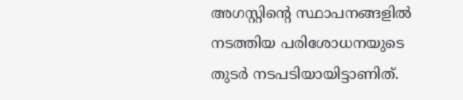അഗസ്റ്റിന്റെ സ്ഥാപനങ്ങളിൽ നടത്തിയ പരിശോധനയുടെ തുടർ നടപടിയായിട്ടാണിത്.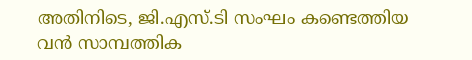അതിനിടെ, ജി.എസ്.ടി സംഘം കണ്ടെത്തിയ വൻ സാമ്പത്തിക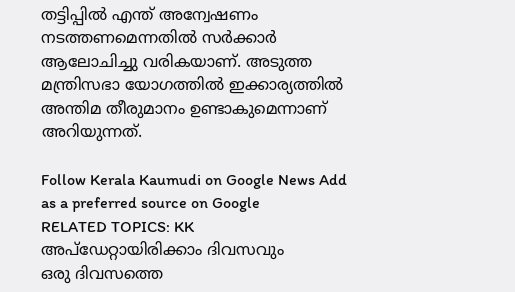തട്ടിപ്പിൽ എന്ത് അന്വേഷണം നടത്തണമെന്നതിൽ സർക്കാർ ആലോചിച്ചു വരികയാണ്. അടുത്ത മന്ത്രിസഭാ യോഗത്തിൽ ഇക്കാര്യത്തിൽ അന്തിമ തീരുമാനം ഉണ്ടാകുമെന്നാണ് അറിയുന്നത്.

Follow Kerala Kaumudi on Google News Add as a preferred source on Google
RELATED TOPICS: KK
അപ്ഡേറ്റായിരിക്കാം ദിവസവും
ഒരു ദിവസത്തെ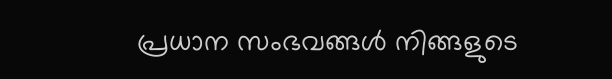പ്രധാന സംഭവങ്ങൾ നിങ്ങളുടെ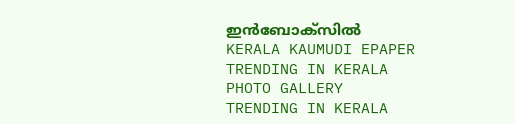ഇൻബോക്സിൽ
KERALA KAUMUDI EPAPER
TRENDING IN KERALA
PHOTO GALLERY
TRENDING IN KERALA